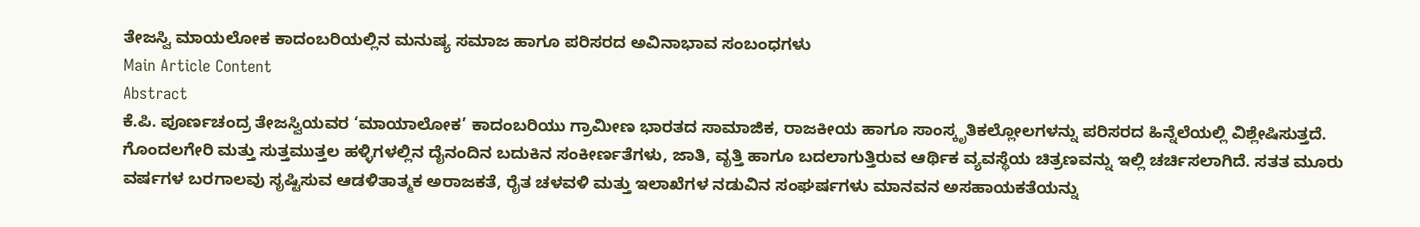ತೇಜಸ್ವಿ ಮಾಯಲೋಕ ಕಾದಂಬರಿಯಲ್ಲಿನ ಮನುಷ್ಯ ಸಮಾಜ ಹಾಗೂ ಪರಿಸರದ ಅವಿನಾಭಾವ ಸಂಬಂಧಗಳು
Main Article Content
Abstract
ಕೆ.ಪಿ. ಪೂರ್ಣಚಂದ್ರ ತೇಜಸ್ವಿಯವರ ‘ಮಾಯಾಲೋಕ’ ಕಾದಂಬರಿಯು ಗ್ರಾಮೀಣ ಭಾರತದ ಸಾಮಾಜಿಕ, ರಾಜಕೀಯ ಹಾಗೂ ಸಾಂಸ್ಕೃತಿಕಲ್ಲೋಲಗಳನ್ನು ಪರಿಸರದ ಹಿನ್ನೆಲೆಯಲ್ಲಿ ವಿಶ್ಲೇಷಿಸುತ್ತದೆ. ಗೊಂದಲಗೇರಿ ಮತ್ತು ಸುತ್ತಮುತ್ತಲ ಹಳ್ಳಿಗಳಲ್ಲಿನ ದೈನಂದಿನ ಬದುಕಿನ ಸಂಕೀರ್ಣತೆಗಳು, ಜಾತಿ, ವೃತ್ತಿ ಹಾಗೂ ಬದಲಾಗುತ್ತಿರುವ ಆರ್ಥಿಕ ವ್ಯವಸ್ಥೆಯ ಚಿತ್ರಣವನ್ನು ಇಲ್ಲಿ ಚರ್ಚಿಸಲಾಗಿದೆ. ಸತತ ಮೂರು ವರ್ಷಗಳ ಬರಗಾಲವು ಸೃಷ್ಟಿಸುವ ಆಡಳಿತಾತ್ಮಕ ಅರಾಜಕತೆ, ರೈತ ಚಳವಳಿ ಮತ್ತು ಇಲಾಖೆಗಳ ನಡುವಿನ ಸಂಘರ್ಷಗಳು ಮಾನವನ ಅಸಹಾಯಕತೆಯನ್ನು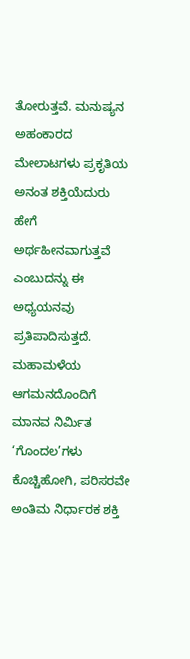ತೋರುತ್ತವೆ. ಮನುಷ್ಯನ ಅಹಂಕಾರದ ಮೇಲಾಟಗಳು ಪ್ರಕೃತಿಯ ಅನಂತ ಶಕ್ತಿಯೆದುರು ಹೇಗೆ ಅರ್ಥಹೀನವಾಗುತ್ತವೆ ಎಂಬುದನ್ನು ಈ ಅಧ್ಯಯನವು ಪ್ರತಿಪಾದಿಸುತ್ತದೆ. ಮಹಾಮಳೆಯ ಆಗಮನದೊಂದಿಗೆ ಮಾನವ ನಿರ್ಮಿತ ‘ಗೊಂದಲ’ಗಳು ಕೊಚ್ಚಿಹೋಗಿ, ಪರಿಸರವೇ ಅಂತಿಮ ನಿರ್ಧಾರಕ ಶಕ್ತಿ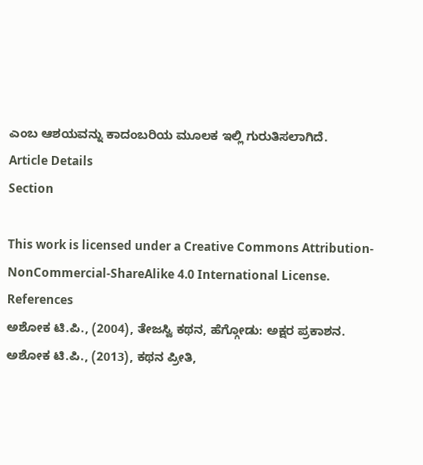ಎಂಬ ಆಶಯವನ್ನು ಕಾದಂಬರಿಯ ಮೂಲಕ ಇಲ್ಲಿ ಗುರುತಿಸಲಾಗಿದೆ.
Article Details
Section

This work is licensed under a Creative Commons Attribution-NonCommercial-ShareAlike 4.0 International License.
References
ಅಶೋಕ ಟಿ.ಪಿ., (2004), ತೇಜಸ್ವಿ ಕಥನ, ಹೆಗ್ಗೋಡು: ಅಕ್ಷರ ಪ್ರಕಾಶನ.
ಅಶೋಕ ಟಿ.ಪಿ., (2013), ಕಥನ ಪ್ರೀತಿ,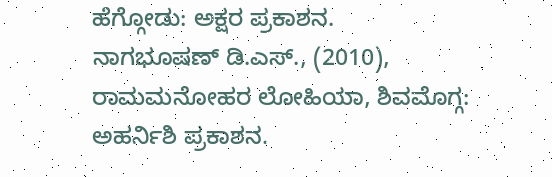ಹೆಗ್ಗೋಡು: ಅಕ್ಷರ ಪ್ರಕಾಶನ.
ನಾಗಭೂಷಣ್ ಡಿ.ಎಸ್., (2010), ರಾಮಮನೋಹರ ಲೋಹಿಯಾ, ಶಿವಮೊಗ್ಗ: ಅಹರ್ನಿಶಿ ಪ್ರಕಾಶನ.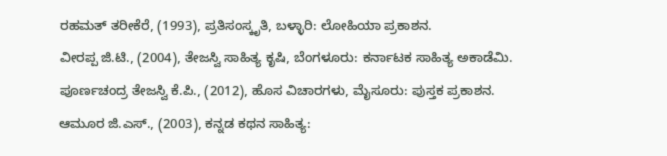ರಹಮತ್ ತರೀಕೆರೆ, (1993), ಪ್ರತಿಸಂಸ್ಕೃತಿ, ಬಳ್ಳಾರಿ: ಲೋಹಿಯಾ ಪ್ರಕಾಶನ.
ವೀರಪ್ಪ ಜಿ.ಟಿ., (2004), ತೇಜಸ್ವಿ ಸಾಹಿತ್ಯ ಕೃಷಿ, ಬೆಂಗಳೂರು: ಕರ್ನಾಟಕ ಸಾಹಿತ್ಯ ಅಕಾಡೆಮಿ.
ಪೂರ್ಣಚಂದ್ರ ತೇಜಸ್ವಿ ಕೆ.ಪಿ., (2012), ಹೊಸ ವಿಚಾರಗಳು, ಮೈಸೂರು: ಪುಸ್ತಕ ಪ್ರಕಾಶನ.
ಆಮೂರ ಜಿ.ಎಸ್., (2003), ಕನ್ನಡ ಕಥನ ಸಾಹಿತ್ಯ: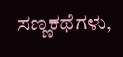ಸಣ್ಣಕಥೆಗಳು,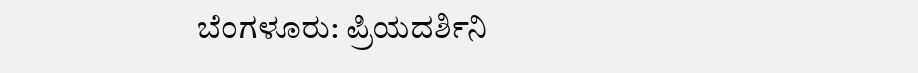ಬೆಂಗಳೂರು: ಪ್ರಿಯದರ್ಶಿನಿ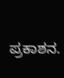ಪ್ರಕಾಶನ.